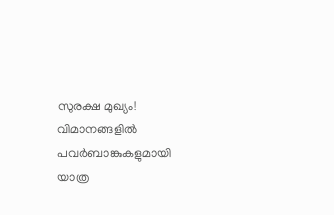സുരക്ഷ മുഖ്യം! വിമാനങ്ങളില്‍ പവര്‍ബാങ്കുകളുമായി യാത്ര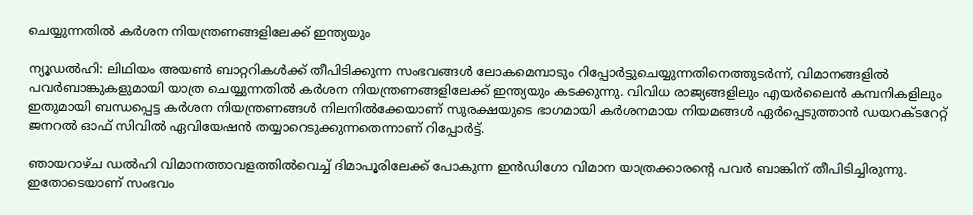ചെയ്യുന്നതില്‍ കര്‍ശന നിയന്ത്രണങ്ങളിലേക്ക് ഇന്ത്യയും

ന്യൂഡല്‍ഹി: ലിഥിയം അയണ്‍ ബാറ്ററികള്‍ക്ക് തീപിടിക്കുന്ന സംഭവങ്ങള്‍ ലോകമെമ്പാടും റിപ്പോര്‍ട്ടുചെയ്യുന്നതിനെത്തുടര്‍ന്ന്, വിമാനങ്ങളില്‍ പവര്‍ബാങ്കുകളുമായി യാത്ര ചെയ്യുന്നതില്‍ കര്‍ശന നിയന്ത്രണങ്ങളിലേക്ക് ഇന്ത്യയും കടക്കുന്നു. വിവിധ രാജ്യങ്ങളിലും എയര്‍ലൈന്‍ കമ്പനികളിലും ഇതുമായി ബന്ധപ്പെട്ട കര്‍ശന നിയന്ത്രണങ്ങള്‍ നിലനില്‍ക്കേയാണ് സുരക്ഷയുടെ ഭാഗമായി കര്‍ശനമായ നിയമങ്ങള്‍ ഏര്‍പ്പെടുത്താന്‍ ഡയറക്ടറേറ്റ് ജനറല്‍ ഓഫ് സിവില്‍ ഏവിയേഷന്‍ തയ്യാറെടുക്കുന്നതെന്നാണ് റിപ്പോര്‍ട്ട്.

ഞായറാഴ്ച ഡല്‍ഹി വിമാനത്താവളത്തില്‍വെച്ച് ദിമാപൂരിലേക്ക് പോകുന്ന ഇന്‍ഡിഗോ വിമാന യാത്രക്കാരന്റെ പവര്‍ ബാങ്കിന് തീപിടിച്ചിരുന്നു. ഇതോടെയാണ് സംഭവം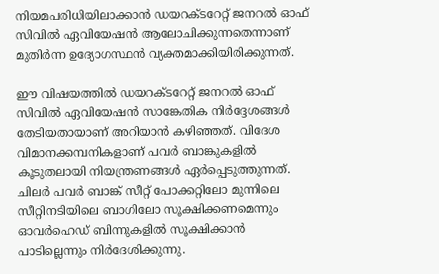നിയമപരിധിയിലാക്കാന്‍ ഡയറക്ടറേറ്റ് ജനറല്‍ ഓഫ് സിവില്‍ ഏവിയേഷന്‍ ആലോചിക്കുന്നതെന്നാണ് മുതിര്‍ന്ന ഉദ്യോഗസ്ഥന്‍ വ്യക്തമാക്കിയിരിക്കുന്നത്.

ഈ വിഷയത്തില്‍ ഡയറക്ടറേറ്റ് ജനറല്‍ ഓഫ് സിവില്‍ ഏവിയേഷന്‍ സാങ്കേതിക നിര്‍ദ്ദേശങ്ങള്‍ തേടിയതായാണ് അറിയാന്‍ കഴിഞ്ഞത്. വിദേശ വിമാനക്കമ്പനികളാണ് പവര്‍ ബാങ്കുകളില്‍ കൂടുതലായി നിയന്ത്രണങ്ങള്‍ ഏര്‍പ്പെടുത്തുന്നത്. ചിലര്‍ പവര്‍ ബാങ്ക് സീറ്റ് പോക്കറ്റിലോ മുന്നിലെ സീറ്റിനടിയിലെ ബാഗിലോ സൂക്ഷിക്കണമെന്നും ഓവര്‍ഹെഡ് ബിന്നുകളില്‍ സൂക്ഷിക്കാന്‍ പാടില്ലെന്നും നിര്‍ദേശിക്കുന്നു.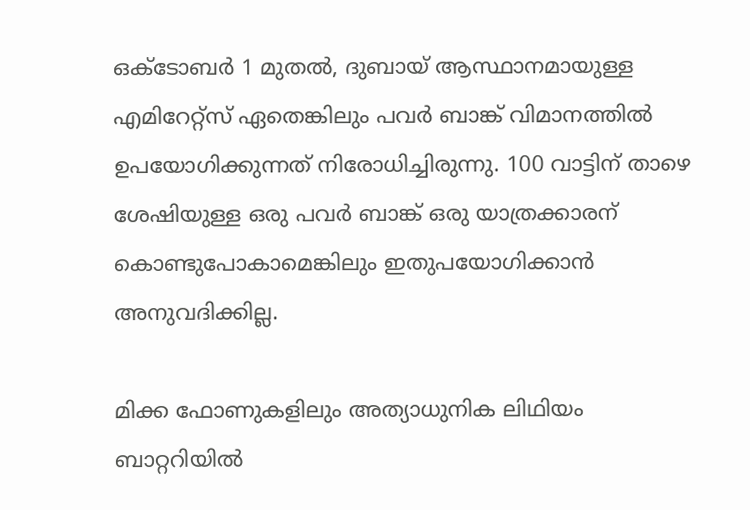ഒക്ടോബര്‍ 1 മുതല്‍, ദുബായ് ആസ്ഥാനമായുള്ള എമിറേറ്റ്സ് ഏതെങ്കിലും പവര്‍ ബാങ്ക് വിമാനത്തില്‍ ഉപയോഗിക്കുന്നത് നിരോധിച്ചിരുന്നു. 100 വാട്ടിന് താഴെ ശേഷിയുള്ള ഒരു പവര്‍ ബാങ്ക് ഒരു യാത്രക്കാരന് കൊണ്ടുപോകാമെങ്കിലും ഇതുപയോഗിക്കാന്‍ അനുവദിക്കില്ല.

മിക്ക ഫോണുകളിലും അത്യാധുനിക ലിഥിയം ബാറ്ററിയില്‍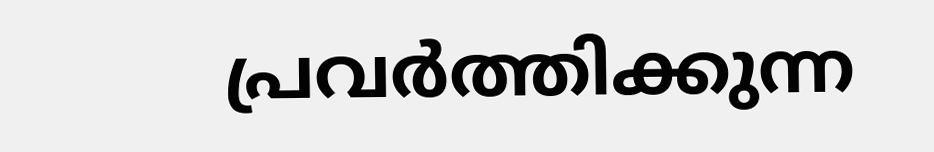പ്രവര്‍ത്തിക്കുന്ന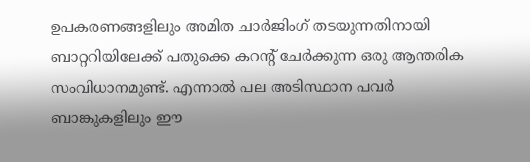ഉപകരണങ്ങളിലും അമിത ചാര്‍ജിംഗ് തടയുന്നതിനായി ബാറ്ററിയിലേക്ക് പതുക്കെ കറന്റ് ചേര്‍ക്കുന്ന ഒരു ആന്തരിക സംവിധാനമുണ്ട്. എന്നാല്‍ പല അടിസ്ഥാന പവര്‍ ബാങ്കുകളിലും ഈ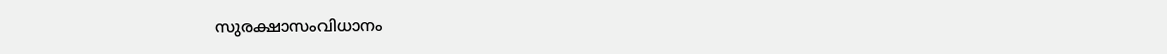സുരക്ഷാസംവിധാനം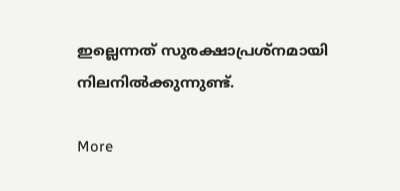ഇല്ലെന്നത് സുരക്ഷാപ്രശ്‌നമായി നിലനില്‍ക്കുന്നുണ്ട്.

More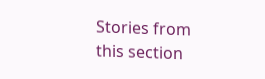Stories from this section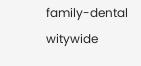family-dental
witywide